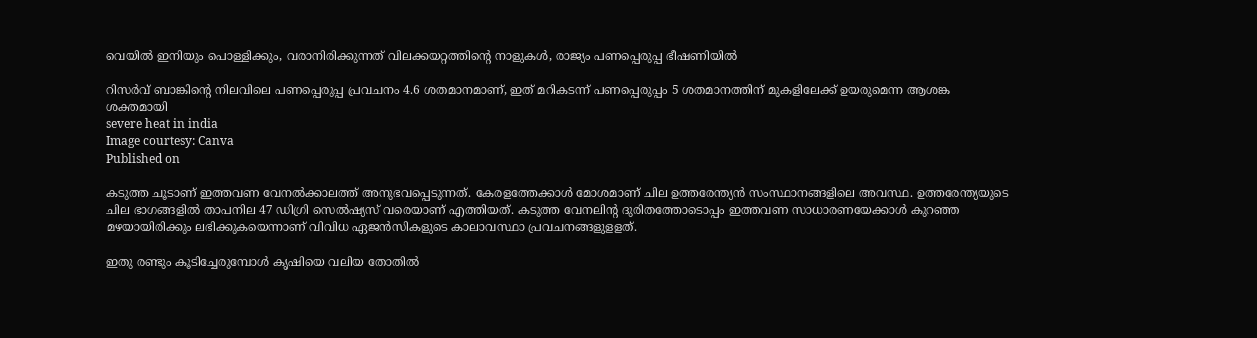വെയില്‍ ഇനിയും പൊള്ളിക്കും, വരാനിരിക്കുന്നത് വിലക്കയറ്റത്തിന്റെ നാളുകൾ, രാജ്യം പണപ്പെരുപ്പ ഭീഷണിയിൽ

റിസര്‍വ് ബാങ്കിന്റെ നിലവിലെ പണപ്പെരുപ്പ പ്രവചനം 4.6 ശതമാനമാണ്, ഇത് മറികടന്ന് പണപ്പെരുപ്പം 5 ശതമാനത്തിന് മുകളിലേക്ക് ഉയരുമെന്ന ആശങ്ക ശക്തമായി
severe heat in india
Image courtesy: Canva
Published on

കടുത്ത ചൂടാണ് ഇത്തവണ വേനല്‍ക്കാലത്ത് അനുഭവപ്പെടുന്നത്. കേരളത്തേക്കാള്‍ മോശമാണ് ചില ഉത്തരേന്ത്യന്‍ സംസ്ഥാനങ്ങളിലെ അവസ്ഥ. ഉത്തരേന്ത്യയുടെ ചില ഭാഗങ്ങളിൽ താപനില 47 ഡിഗ്രി സെൽഷ്യസ് വരെയാണ് എത്തിയത്. കടുത്ത വേനലിന്റ ദുരിതത്തോടൊപ്പം ഇത്തവണ സാധാരണയേക്കാൾ കുറഞ്ഞ മഴയായിരിക്കും ലഭിക്കുകയെന്നാണ് വിവിധ ഏജന്‍സികളുടെ കാലാവസ്ഥാ പ്രവചനങ്ങളുളളത്.

ഇതു രണ്ടും കൂടിച്ചേരുമ്പോള്‍ കൃഷിയെ വലിയ തോതില്‍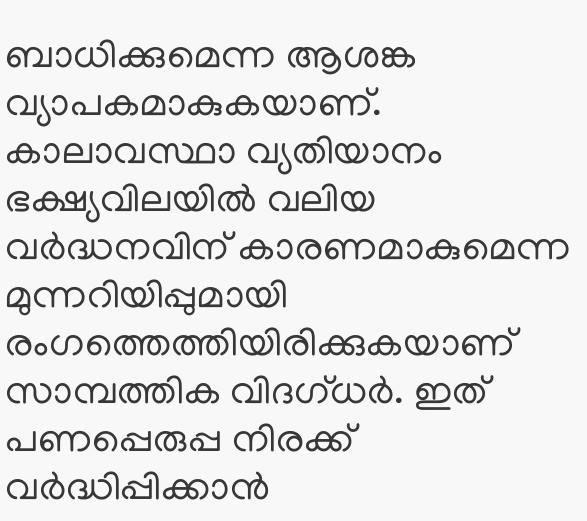ബാധിക്കുമെന്ന ആശങ്ക വ്യാപകമാകുകയാണ്. കാലാവസ്ഥാ വ്യതിയാനം ഭക്ഷ്യവിലയിൽ വലിയ വർദ്ധനവിന് കാരണമാകുമെന്ന മുന്നറിയിപ്പുമായി രംഗത്തെത്തിയിരിക്കുകയാണ് സാമ്പത്തിക വിദഗ്ധർ. ഇത് പണപ്പെരുപ്പ നിരക്ക് വർദ്ധിപ്പിക്കാൻ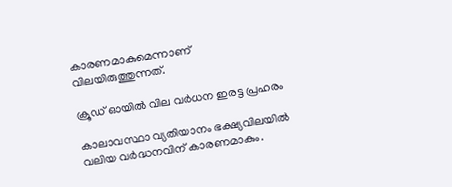കാരണമാകുമെന്നാണ് വിലയിരുത്തുന്നത്.

ക്രൂഡ് ഓയിൽ വില വര്‍ധന ഇരട്ട പ്രഹരം

കാലാവസ്ഥാ വ്യതിയാനം ഭക്ഷ്യവിലയിൽ വലിയ വർദ്ധനവിന് കാരണമാകും.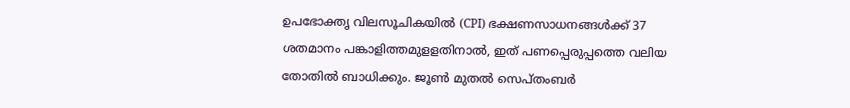ഉപഭോക്തൃ വിലസൂചികയിൽ (CPI) ഭക്ഷണസാധനങ്ങൾക്ക് 37 ശതമാനം പങ്കാളിത്തമുളളതിനാല്‍, ഇത് പണപ്പെരുപ്പത്തെ വലിയ തോതില്‍ ബാധിക്കും. ജൂൺ മുതൽ സെപ്തംബർ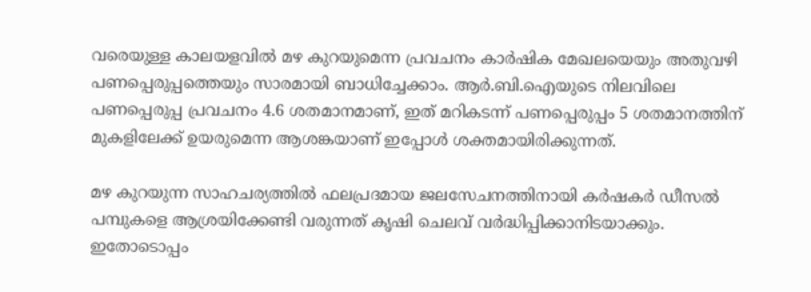വരെയുള്ള കാലയളവിൽ മഴ കുറയുമെന്ന പ്രവചനം കാർഷിക മേഖലയെയും അതുവഴി പണപ്പെരുപ്പത്തെയും സാരമായി ബാധിച്ചേക്കാം. ആര്‍.ബി.ഐയുടെ നിലവിലെ പണപ്പെരുപ്പ പ്രവചനം 4.6 ശതമാനമാണ്, ഇത് മറികടന്ന് പണപ്പെരുപ്പം 5 ശതമാനത്തിന് മുകളിലേക്ക് ഉയരുമെന്ന ആശങ്കയാണ് ഇപ്പോള്‍ ശക്തമായിരിക്കുന്നത്.

മഴ കുറയുന്ന സാഹചര്യത്തിൽ ഫലപ്രദമായ ജലസേചനത്തിനായി കർഷകർ ഡീസൽ പമ്പുകളെ ആശ്രയിക്കേണ്ടി വരുന്നത് കൃഷി ചെലവ് വർദ്ധിപ്പിക്കാനിടയാക്കും. ഇതോടൊപ്പം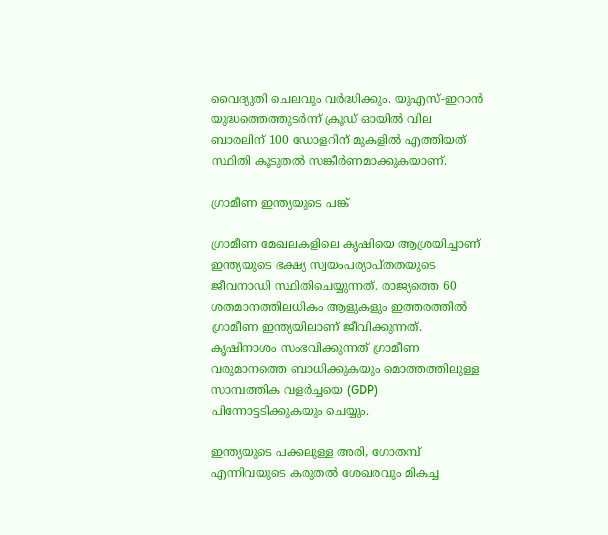വൈദ്യുതി ചെലവും വര്‍ദ്ധിക്കും. യുഎസ്-ഇറാൻ യുദ്ധത്തെത്തുടർന്ന് ക്രൂഡ് ഓയിൽ വില ബാരലിന് 100 ഡോളറിന് മുകളിൽ എത്തിയത് സ്ഥിതി കൂടുതൽ സങ്കീർണമാക്കുകയാണ്.

ഗ്രാമീണ ഇന്ത്യയുടെ പങ്ക്

ഗ്രാമീണ മേഖലകളിലെ കൃഷിയെ ആശ്രയിച്ചാണ് ഇന്ത്യയുടെ ഭക്ഷ്യ സ്വയംപര്യാപ്തതയുടെ ജീവനാഡി സ്ഥിതിചെയ്യുന്നത്. രാജ്യത്തെ 60 ശതമാനത്തിലധികം ആളുകളും ഇത്തരത്തില്‍ ഗ്രാമീണ ഇന്ത്യയിലാണ് ജീവിക്കുന്നത്. കൃഷിനാശം സംഭവിക്കുന്നത് ഗ്രാമീണ വരുമാനത്തെ ബാധിക്കുകയും മൊത്തത്തിലുള്ള സാമ്പത്തിക വളർച്ചയെ (GDP) പിന്നോട്ടടിക്കുകയും ചെയ്യും.

ഇന്ത്യയുടെ പക്കലുള്ള അരി, ഗോതമ്പ് എന്നിവയുടെ കരുതൽ ശേഖരവും മികച്ച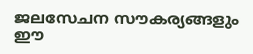ജലസേചന സൗകര്യങ്ങളും ഈ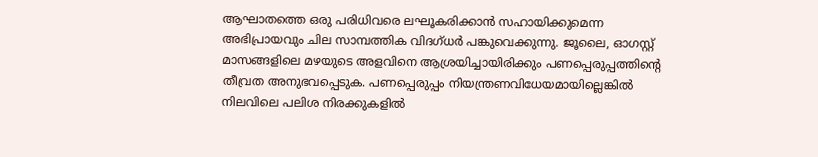ആഘാതത്തെ ഒരു പരിധിവരെ ലഘൂകരിക്കാന്‍ സഹായിക്കുമെന്ന അഭിപ്രായവും ചില സാമ്പത്തിക വിദഗ്ധർ പങ്കുവെക്കുന്നു. ജൂലൈ, ഓഗസ്റ്റ് മാസങ്ങളിലെ മഴയുടെ അളവിനെ ആശ്രയിച്ചായിരിക്കും പണപ്പെരുപ്പത്തിന്റെ തീവ്രത അനുഭവപ്പെടുക. പണപ്പെരുപ്പം നിയന്ത്രണവിധേയമായില്ലെങ്കിൽ നിലവിലെ പലിശ നിരക്കുകളിൽ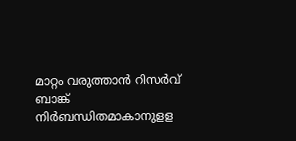മാറ്റം വരുത്താൻ റിസർവ് ബാങ്ക് നിർബന്ധിതമാകാനുളള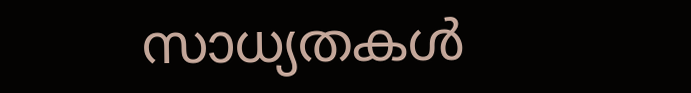സാധ്യതകള്‍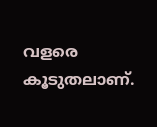വളരെ കൂടുതലാണ്.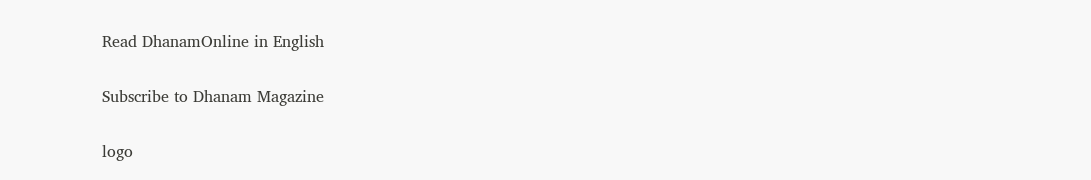Read DhanamOnline in English

Subscribe to Dhanam Magazine

logo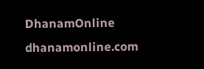DhanamOnline
dhanamonline.com